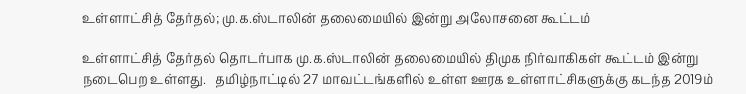உள்ளாட்சித் தேர்தல்; மு.க.ஸ்டாலின் தலைமையில் இன்று அலோசனை கூட்டம்

உள்ளாட்சித் தேர்தல் தொடர்பாக மு.க.ஸ்டாலின் தலைமையில் திமுக நிர்வாகிகள் கூட்டம் இன்று நடைபெற உள்ளது.   தமிழ்நாட்டில் 27 மாவட்டங்களில் உள்ள ஊரக உள்ளாட்சிகளுக்கு கடந்த 2019ம்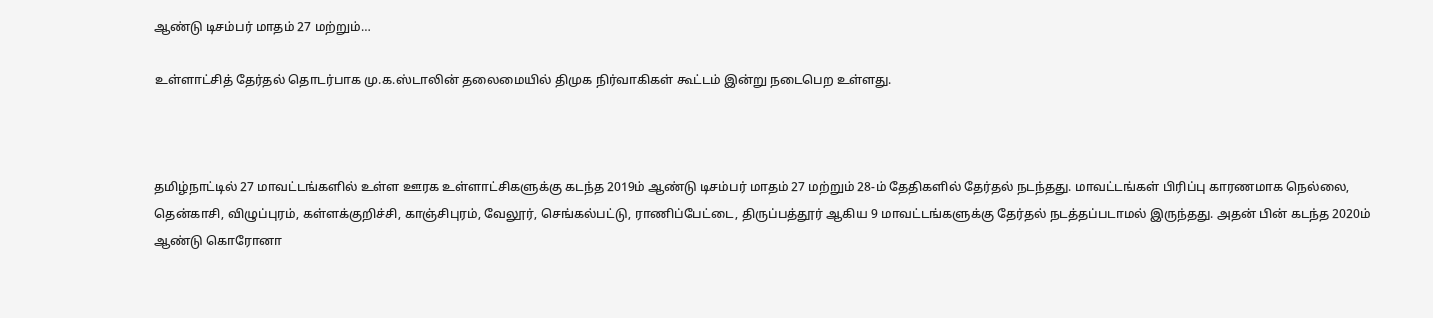ஆண்டு டிசம்பர் மாதம் 27 மற்றும்…

உள்ளாட்சித் தேர்தல் தொடர்பாக மு.க.ஸ்டாலின் தலைமையில் திமுக நிர்வாகிகள் கூட்டம் இன்று நடைபெற உள்ளது.



தமிழ்நாட்டில் 27 மாவட்டங்களில் உள்ள ஊரக உள்ளாட்சிகளுக்கு கடந்த 2019ம் ஆண்டு டிசம்பர் மாதம் 27 மற்றும் 28-ம் தேதிகளில் தேர்தல் நடந்தது. மாவட்டங்கள் பிரிப்பு காரணமாக நெல்லை, தென்காசி, விழுப்புரம், கள்ளக்குறிச்சி, காஞ்சிபுரம், வேலூர், செங்கல்பட்டு, ராணிப்பேட்டை, திருப்பத்தூர் ஆகிய 9 மாவட்டங்களுக்கு தேர்தல் நடத்தப்படாமல் இருந்தது. அதன் பின் கடந்த 2020ம் ஆண்டு கொரோனா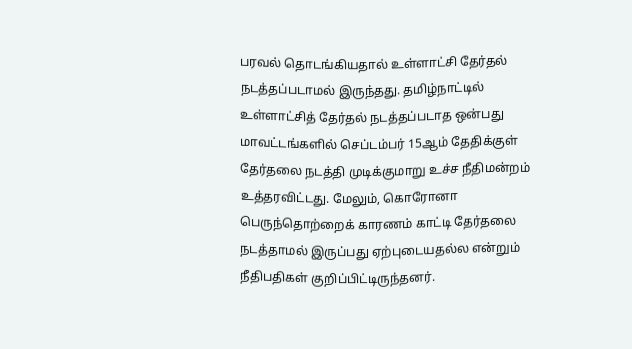பரவல் தொடங்கியதால் உள்ளாட்சி தேர்தல் நடத்தப்படாமல் இருந்தது. தமிழ்நாட்டில் உள்ளாட்சித் தேர்தல் நடத்தப்படாத ஒன்பது மாவட்டங்களில் செப்டம்பர் 15ஆம் தேதிக்குள் தேர்தலை நடத்தி முடிக்குமாறு உச்ச நீதிமன்றம் உத்தரவிட்டது. மேலும், கொரோனா பெருந்தொற்றைக் காரணம் காட்டி தேர்தலை நடத்தாமல் இருப்பது ஏற்புடையதல்ல என்றும் நீதிபதிகள் குறிப்பிட்டிருந்தனர்.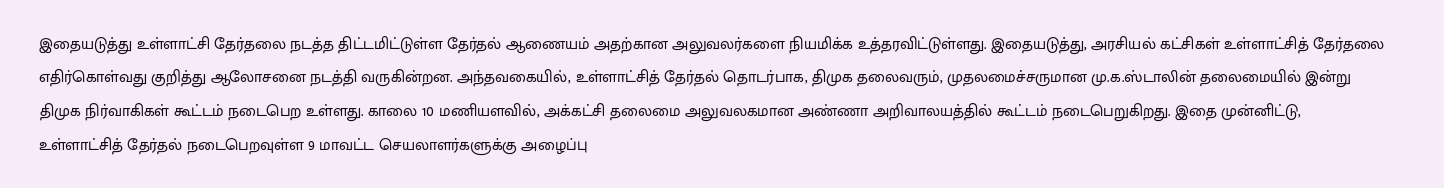இதையடுத்து உள்ளாட்சி தேர்தலை நடத்த திட்டமிட்டுள்ள தேர்தல் ஆணையம் அதற்கான அலுவலர்களை நியமிக்க உத்தரவிட்டுள்ளது. இதையடுத்து, அரசியல் கட்சிகள் உள்ளாட்சித் தேர்தலை எதிர்கொள்வது குறித்து ஆலோசனை நடத்தி வருகின்றன. அந்தவகையில், உள்ளாட்சித் தேர்தல் தொடர்பாக, திமுக தலைவரும், முதலமைச்சருமான மு.க.ஸ்டாலின் தலைமையில் இன்று திமுக நிர்வாகிகள் கூட்டம் நடைபெற உள்ளது. காலை 10 மணியளவில், அக்கட்சி தலைமை அலுவலகமான அண்ணா அறிவாலயத்தில் கூட்டம் நடைபெறுகிறது. இதை முன்னிட்டு, உள்ளாட்சித் தேர்தல் நடைபெறவுள்ள 9 மாவட்ட செயலாளர்களுக்கு அழைப்பு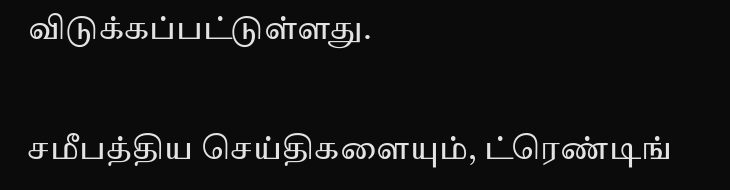விடுக்கப்பட்டுள்ளது.

சமீபத்திய செய்திகளையும், ட்ரெண்டிங்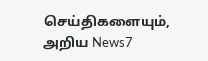செய்திகளையும், அறிய News7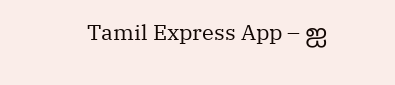Tamil Express App – ஐ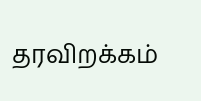தரவிறக்கம்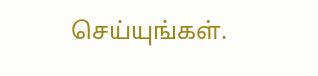செய்யுங்கள்.